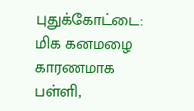புதுக்கோட்டை: மிக கனமழை காரணமாக பள்ளி,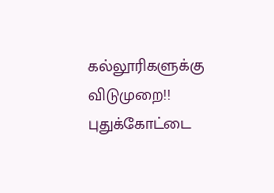கல்லூரிகளுக்கு விடுமுறை!!
புதுக்கோட்டை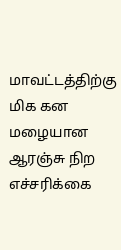மாவட்டத்திற்கு மிக கன மழையான ஆரஞ்சு நிற எச்சரிக்கை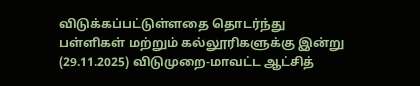விடுக்கப்பட்டுள்ளதை தொடர்ந்து பள்ளிகள் மற்றும் கல்லூரிகளுக்கு இன்று (29.11.2025) விடுமுறை-மாவட்ட ஆட்சித்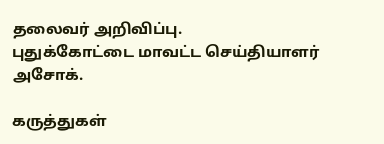தலைவர் அறிவிப்பு.
புதுக்கோட்டை மாவட்ட செய்தியாளர் அசோக்.

கருத்துகள்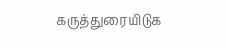கருத்துரையிடுக